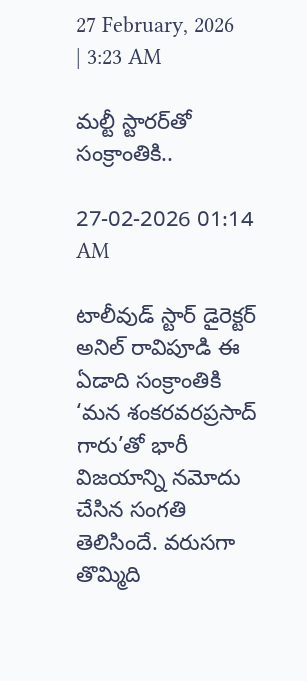27 February, 2026 | 3:23 AM

మల్టీ స్టారర్‌తో సంక్రాంతికి..

27-02-2026 01:14 AM

టాలీవుడ్ స్టార్ డైరెక్టర్ అనిల్ రావిపూడి ఈ ఏడాది సంక్రాంతికి ‘మన శంకరవరప్రసాద్ గారు’తో భారీ విజయాన్ని నమోదు చేసిన సంగతి తెలిసిందే. వరుసగా తొమ్మిది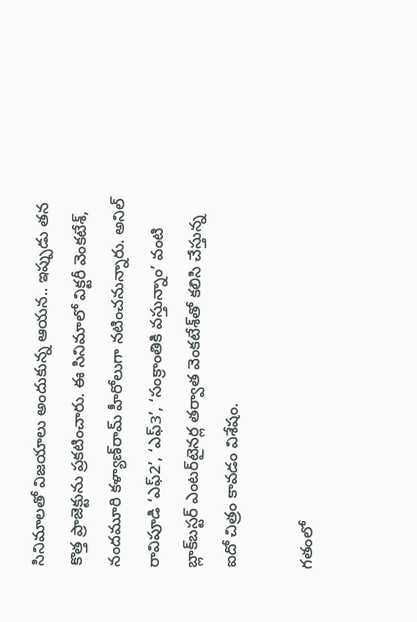సినిమాలతో విజయాలు అందుకున్న ఆయన.. ఇప్పుడు తన కొత్త ప్రాజెక్టును ప్రకటించారు. ఈ సినిమాలో విక్టరీ వెంకటేశ్, నందమూరి కళ్యాణ్‌రామ్ హీరోలుగా నటించనున్నారు. అనిల్ రావిపూడి ‘ఎఫ్2’, ‘ఎఫ్3’, ‘సంక్రాంతికి వస్తున్నాం’ వంటి బ్లాక్‌బస్టర్ ఎంటర్‌టైనర్ల తర్వాత వెంకటేశ్‌తో కలిసి చేస్తున్న ఐదో చిత్రం కావడం విశేషం.

గతంలో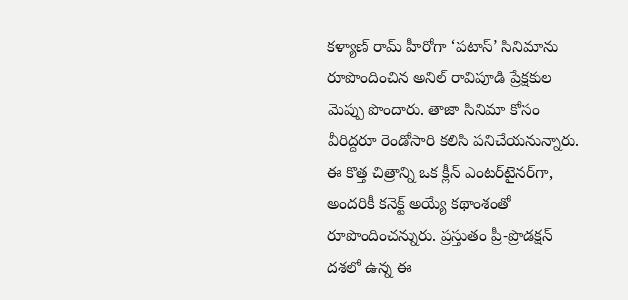కళ్యాణ్ రామ్ హీరోగా ‘పటాస్’ సినిమాను రూపొందించిన అనిల్ రావిపూడి ప్రేక్షకుల మెప్పు పొందారు. తాజా సినిమా కోసం వీరిద్దరూ రెండోసారి కలిసి పనిచేయనున్నారు. ఈ కొత్త చిత్రాన్ని ఒక క్లీన్ ఎంటర్‌టైనర్‌గా, అందరికీ కనెక్ట్ అయ్యే కథాంశంతో రూపొందించన్నురు. ప్రస్తుతం ప్రీ-ప్రొడక్షన్ దశలో ఉన్న ఈ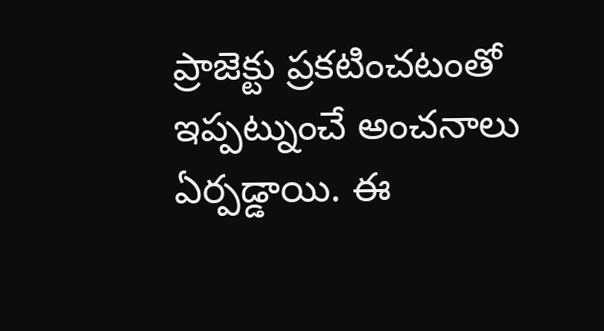ప్రాజెక్టు ప్రకటించటంతో ఇప్పట్నుంచే అంచనాలు ఏర్పడ్డాయి. ఈ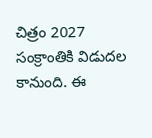చిత్రం 2027 సంక్రాంతికి విడుదల కానుంది. ఈ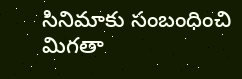సినిమాకు సంబంధించి మిగతా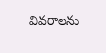వివరాలను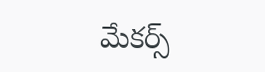మేకర్స్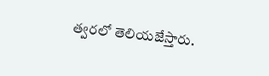త్వరలో తెలియజేస్తారు.